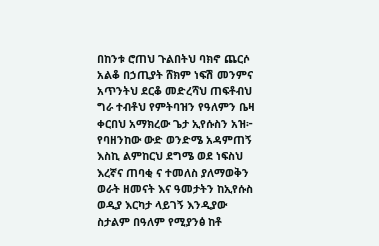በከንቱ ሮጠህ ጉልበትህ ባክኖ ጨርሶ አልቆ በኃጢያት ሸክም ነፍሽ መንምና አጥንትህ ደርቆ መድረሻህ ጠፍቶብህ ግራ ተብቶህ የምትባዝን የዓለምን ቤዛ ቀርበህ አማክረው ጌታ ኢየሱስን አዝ፦ የባዘንከው ውድ ወንድሜ አዳምጠኝ እስኪ ልምከርህ ደግሜ ወደ ነፍስህ እረኛና ጠባቂ ና ተመለስ ያለማወቅን ወራት ዘመናት እና ዓመታትን ከኢየሱስ ወዲያ እርካታ ላይገኝ እንዲያው ስታልም በዓለም የሚያንፅ ከቶ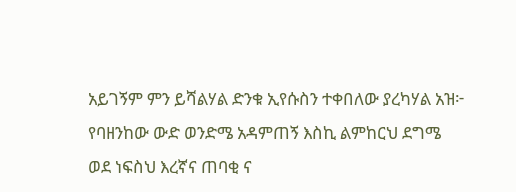አይገኝም ምን ይሻልሃል ድንቁ ኢየሱስን ተቀበለው ያረካሃል አዝ፦ የባዘንከው ውድ ወንድሜ አዳምጠኝ እስኪ ልምከርህ ደግሜ ወደ ነፍስህ እረኛና ጠባቂ ና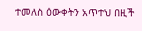ተመለስ ዕውቀትን አጥተህ በዚች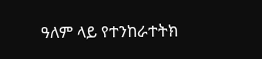ዓለም ላይ የተንከራተትክ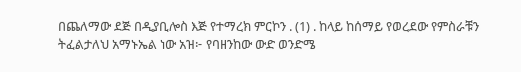በጨለማው ደጅ በዲያቢሎስ እጅ የተማረክ ምርኮን . (1) . ከላይ ከሰማይ የወረደው የምስራቹን ትፈልታለህ አማኑኤል ነው አዝ፦ የባዘንከው ውድ ወንድሜ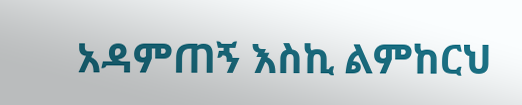አዳምጠኝ እስኪ ልምከርህ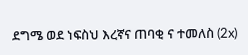ደግሜ ወደ ነፍስህ እረኛና ጠባቂ ና ተመለስ (2x)